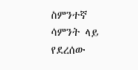ስምንተኛ ሳምንት ላይ የደረሰው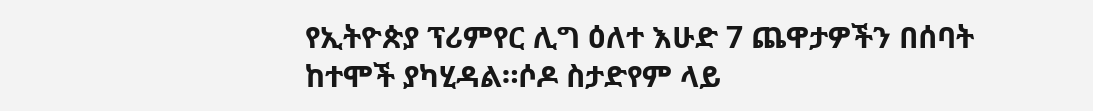የኢትዮጵያ ፕሪምየር ሊግ ዕለተ እሁድ 7 ጨዋታዎችን በሰባት ከተሞች ያካሂዳል።ሶዶ ስታድየም ላይ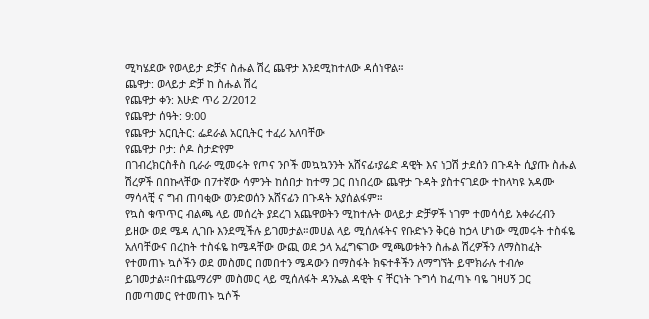ሚካሄደው የወላይታ ድቻና ስሑል ሽረ ጨዋታ እንደሚከተለው ዳሰነዋል።
ጨዋታ: ወላይታ ድቻ ከ ስሑል ሽረ
የጨዋታ ቀን: እሁድ ጥሪ 2/2012
የጨዋታ ሰዓት: 9:00
የጨዋታ አርቢትር: ፌደራል አርቢትር ተፈሪ አለባቸው
የጨዋታ ቦታ: ሶዶ ስታድየም
በገብረክርስቶስ ቢራራ ሚመሩት የጦና ንቦች መኳኳንንት አሸናፊ፣ያሬድ ዳዊት እና ነጋሽ ታደሰን በጉዳት ሲያጡ ስሑል ሽረዎች በበኩላቸው በ7ተኛው ሳምንት ከሰበታ ከተማ ጋር በነበረው ጨዋታ ጉዳት ያስተናገደው ተከላካዩ አዳሙ ማሳላቺ ና ግብ ጠባቂው ወንድወሰን አሸናፊን በጉዳት አያሰልፋም።
የኳስ ቁጥጥር ብልጫ ላይ መሰረት ያደረገ አጨዋወትን ሚከተሉት ወላይታ ድቻዎች ነገም ተመሳሳይ አቀራረብን ይዘው ወደ ሜዳ ሊገቡ እንደሚችሉ ይገመታል።መሀል ላይ ሚሰለፋትና የቡድኑን ቅርፅ ከኃላ ሆነው ሚመሩት ተስፋዬ አለባቸውና በረከት ተስፋዬ ከሜዳቸው ውጪ ወደ ኃላ አፈግፍገው ሚጫወቱትን ስሑል ሽረዎችን ለማስከፈት የተመጠኑ ኳሶችን ወደ መስመር በመበተን ሜዳውን በማስፋት ክፍተቶችን ለማግኘት ይሞክራሉ ተብሎ ይገመታል።በተጨማሪም መስመር ላይ ሚሰለፋት ዳንኤል ዳዊት ና ቸርነት ጉግሳ ከፈጣኑ ባዬ ገዛሀኝ ጋር በመጣመር የተመጠኑ ኳሶች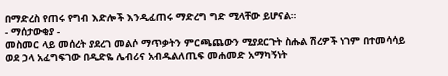በማድረስ የጠሩ የግብ እድሎች እንዲፈጠሩ ማድረግ ግድ ሚላቸው ይሆናል።
- ማሰታውቂያ -
መስመር ላይ መሰረት ያደረገ መልሶ ማጥቃትን ምርጫጨውን ሚያደርጉት ስሑል ሽረዎች ነገም በተመሳሳይ ወደ ኃላ አፈግፍገው በዲድዬ ሌብሪና አብዱልለጢፍ መሐመድ አማካኝነት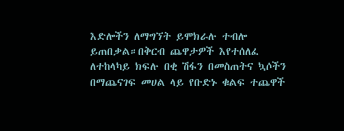እድሎችን ለማግኘት ይሞክራሉ ተብሎ ይጠበቃል።በቅርብ ጨዋታዎች እየተሰለፈ ለተከላካይ ክፍሉ በቂ ሽፋን በመስጠትና ኳሶችን በማጨናገፍ መሀል ላይ የቡድኑ ቁልፍ ተጨዋች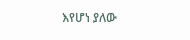እየሆነ ያለው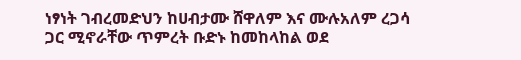ነፃነት ገብረመድህን ከሀብታሙ ሸዋለም እና ሙሉአለም ረጋሳ ጋር ሚኖራቸው ጥምረት ቡድኑ ከመከላከል ወደ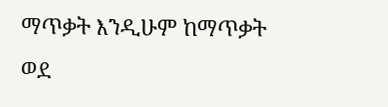ማጥቃት እንዲሁም ከማጥቃት ወደ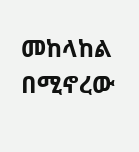መከላከል በሚኖረው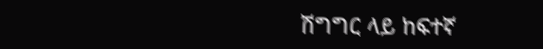ሽግግር ላይ ከፍተኛ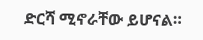ድርሻ ሚኖራቸው ይሆናል።